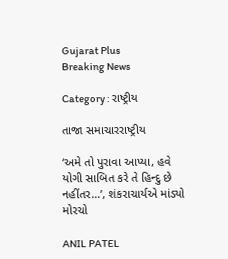Gujarat Plus
Breaking News

Category : રાષ્ટ્રીય

તાજા સમાચારરાષ્ટ્રીય

‘અમે તો પુરાવા આપ્યા, હવે યોગી સાબિત કરે તે હિન્દુ છે નહીંતર…’, શંકરાચાર્યએ માંડ્યો મોરચો

ANIL PATEL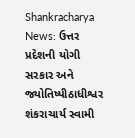Shankracharya News: ઉત્તર પ્રદેશની યોગી સરકાર અને જ્યોતિષ્પીઠાધીશ્વર શંકરાચાર્ય સ્વામી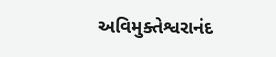અવિમુક્તેશ્વરાનંદ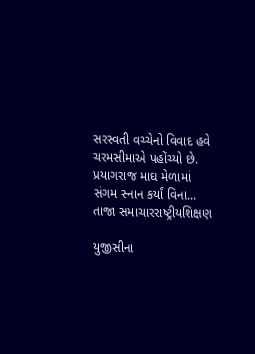સરસ્વતી વચ્ચેનો વિવાદ હવે ચરમસીમાએ પહોંચ્યો છે. પ્રયાગરાજ માઘ મેળામાં સંગમ સ્નાન કર્યાં વિના...
તાજા સમાચારરાષ્ટ્રીયશિક્ષણ

યુજીસીના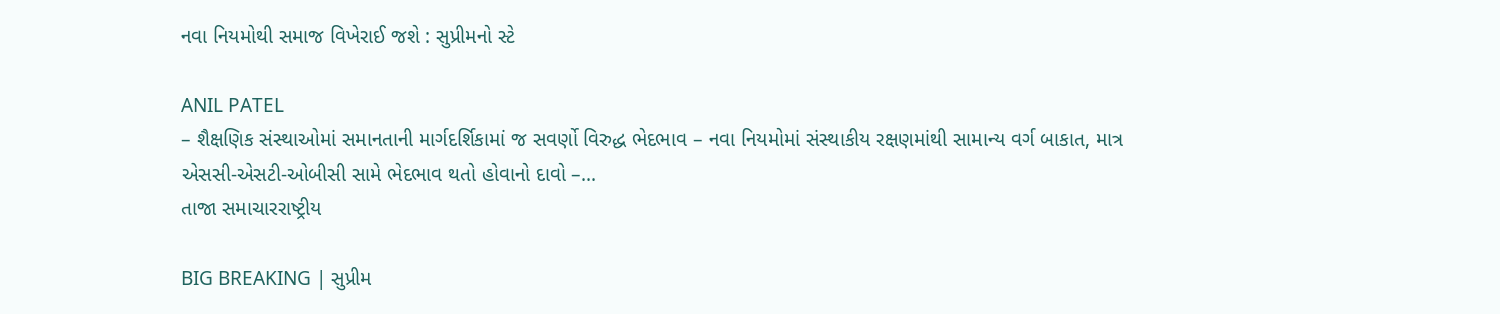નવા નિયમોથી સમાજ વિખેરાઈ જશે : સુપ્રીમનો સ્ટે

ANIL PATEL
– શૈક્ષણિક સંસ્થાઓમાં સમાનતાની માર્ગદર્શિકામાં જ સવર્ણો વિરુદ્ધ ભેદભાવ – નવા નિયમોમાં સંસ્થાકીય રક્ષણમાંથી સામાન્ય વર્ગ બાકાત, માત્ર એસસી-એસટી-ઓબીસી સામે ભેદભાવ થતો હોવાનો દાવો –...
તાજા સમાચારરાષ્ટ્રીય

BIG BREAKING | સુપ્રીમ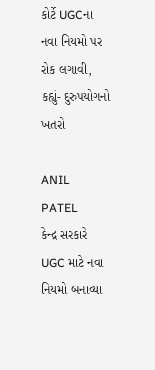કોર્ટે UGCના નવા નિયમો પર રોક લગાવી, કહ્યું- દુરુપયોગનો ખતરો

ANIL PATEL
કેન્દ્ર સરકારે UGC માટે નવા નિયમો બનાવ્યા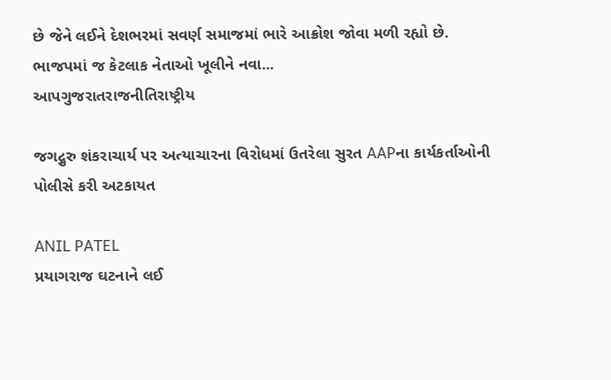છે જેને લઈને દેશભરમાં સવર્ણ સમાજમાં ભારે આક્રોશ જોવા મળી રહ્યો છે. ભાજપમાં જ કેટલાક નેતાઓ ખૂલીને નવા...
આપગુજરાતરાજનીતિરાષ્ટ્રીય

જગદ્ગુરુ શંકરાચાર્ય પર અત્યાચારના વિરોધમાં ઉતરેલા સુરત AAPના કાર્યકર્તાઓની પોલીસે કરી અટકાયત

ANIL PATEL
પ્રયાગરાજ ઘટનાને લઈ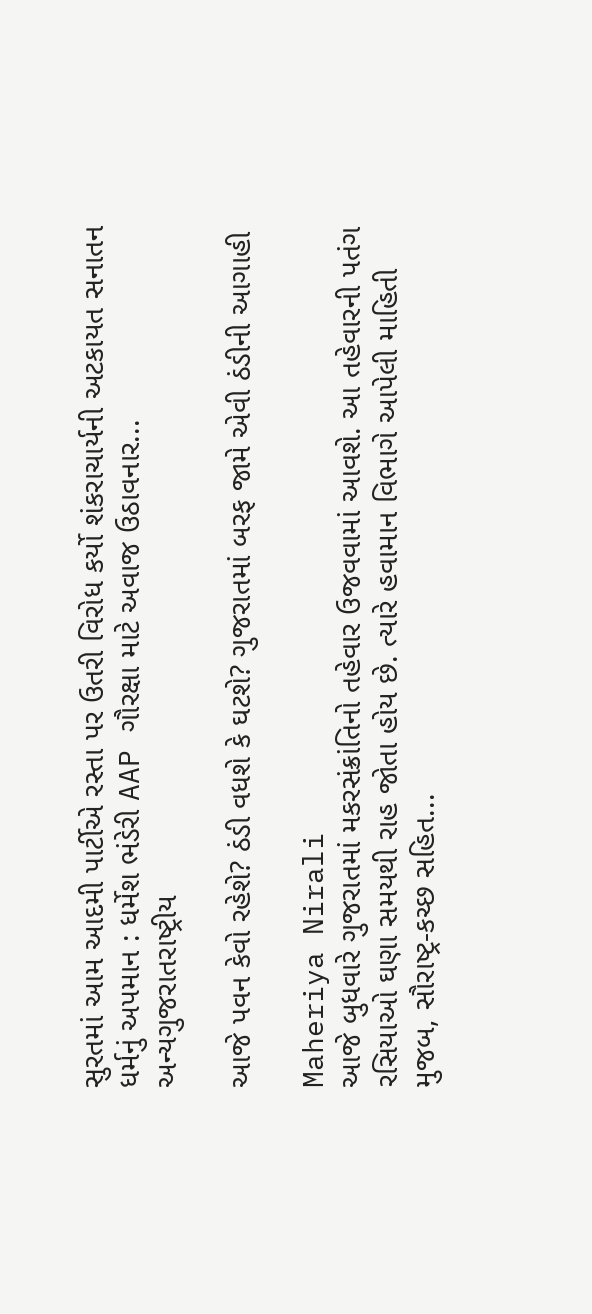સુરતમાં આમ આદમી પાર્ટીએ રસ્તા પર ઉતરી વિરોધ કર્યો શંકરાચાર્યની અટકાયત સનાતન ધર્મનું અપમાન : ધર્મેશ ભંડેરી AAP ગૌરક્ષા માટે અવાજ ઉઠાવનાર...
અન્યગુજરાતરાષ્ટ્રીય

આજે પવન કેવો રહેશે? ઠંડી વધશે કે ઘટશે? ગુજરાતમાં બરફ જામે એવી ઠંડીની આગાહી

Maheriya Nirali
આજે બુધવારે ગુજરાતમાં મકરસંક્રાંતિનો તહેવાર ઉજવવામાં આવશે. આ તહેવારની પતંગ રસિયાઓ ઘણા સમયથી રાહ જોતા હોય છે. ત્યારે હવામાન વિભાગે આપેલી માહિતી મુજબ, સૌરાષ્ટ્ર-કચ્છ સહિત...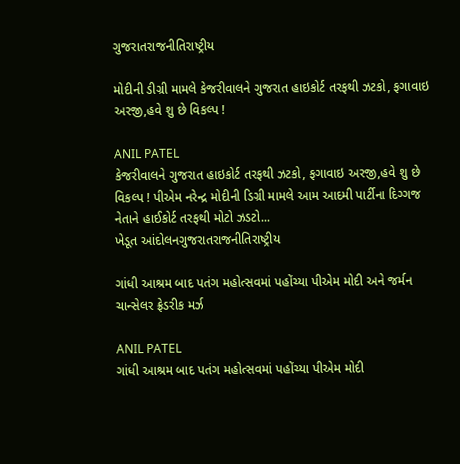ગુજરાતરાજનીતિરાષ્ટ્રીય

મોદીની ડીગ્રી મામલે કેજરીવાલને ગુજરાત હાઇકોર્ટ તરફથી ઝટકો, ફગાવાઇ અરજી,હવે શુ છે વિકલ્પ !

ANIL PATEL
કેજરીવાલને ગુજરાત હાઇકોર્ટ તરફથી ઝટકો, ફગાવાઇ અરજી,હવે શુ છે વિકલ્પ ! પીએમ નરેન્દ્ર મોદીની ડિગ્રી મામલે આમ આદમી પાર્ટીના દિગ્ગજ નેતાને હાઈકોર્ટ તરફથી મોટો ઝડટો...
ખેડૂત આંદોલનગુજરાતરાજનીતિરાષ્ટ્રીય

ગાંધી આશ્રમ બાદ પતંગ મહોત્સવમાં પહોંચ્યા પીએમ મોદી અને જર્મન ચાન્સેલર ફ્રેડરીક મર્ઝ

ANIL PATEL
ગાંધી આશ્રમ બાદ પતંગ મહોત્સવમાં પહોંચ્યા પીએમ મોદી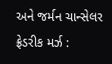અને જર્મન ચાન્સેલર ફ્રેડરીક મર્ઝ :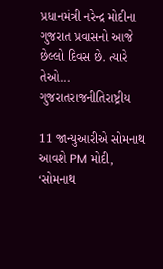પ્રધાનમંત્રી નરેન્દ્ર મોદીના ગુજરાત પ્રવાસનો આજે છેલ્લો દિવસ છે. ત્યારે તેઓ...
ગુજરાતરાજનીતિરાષ્ટ્રીય

11 જાન્યુઆરીએ સોમનાથ આવશે PM મોદી, ‘સોમનાથ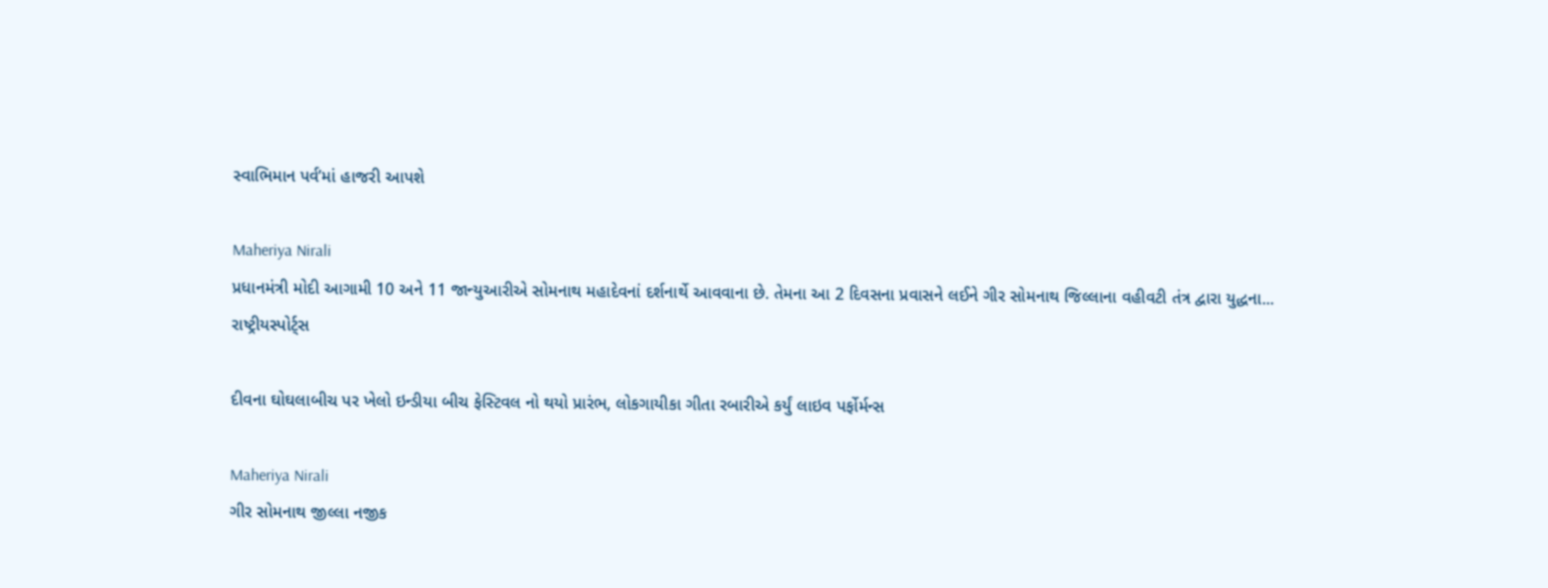સ્વાભિમાન પર્વ’માં હાજરી આપશે

Maheriya Nirali
પ્રધાનમંત્રી મોદી આગામી 10 અને 11 જાન્યુઆરીએ સોમનાથ મહાદેવનાં દર્શનાર્થે આવવાના છે. તેમના આ 2 દિવસના પ્રવાસને લઈને ગીર સોમનાથ જિલ્લાના વહીવટી તંત્ર દ્વારા યુદ્ધના...
રાષ્ટ્રીયસ્પોર્ટ્સ

દીવના ઘોઘલાબીચ પર ખેલો ઇન્ડીયા બીચ ફેસ્ટિવલ નો થયો પ્રારંભ, લોકગાયીકા ગીતા રબારીએ કર્યું લાઇવ પર્ફોર્મન્સ

Maheriya Nirali
ગીર સોમનાથ જીલ્લા નજીક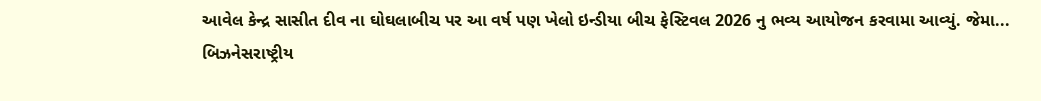આવેલ કેન્દ્ર સાસીત દીવ ના ઘોઘલાબીચ પર આ વર્ષ પણ ખેલો ઇન્ડીયા બીચ ફેસ્ટિવલ 2026 નુ ભવ્ય આયોજન કરવામા આવ્યું. જેમા...
બિઝનેસરાષ્ટ્રીય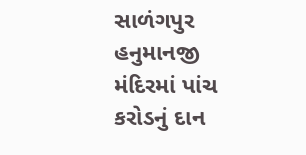સાળંગપુર હનુમાનજી મંદિરમાં પાંચ કરોડનું દાન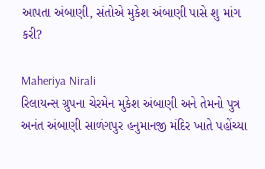આપતા અંબાણી, સંતોએ મુકેશ અંબાણી પાસે શુ માંગ કરી?

Maheriya Nirali
રિલાયન્સ ગ્રુપના ચેરમેન મુકેશ અંબાણી અને તેમનો પુત્ર અનંત અંબાણી સાળંગપુર હનુમાનજી મંદિર ખાતે પહોંચ્યા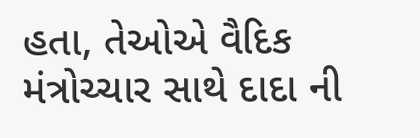હતા, તેઓએ વૈદિક મંત્રોચ્ચાર સાથે દાદા ની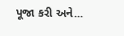પૂજા કરી અને...